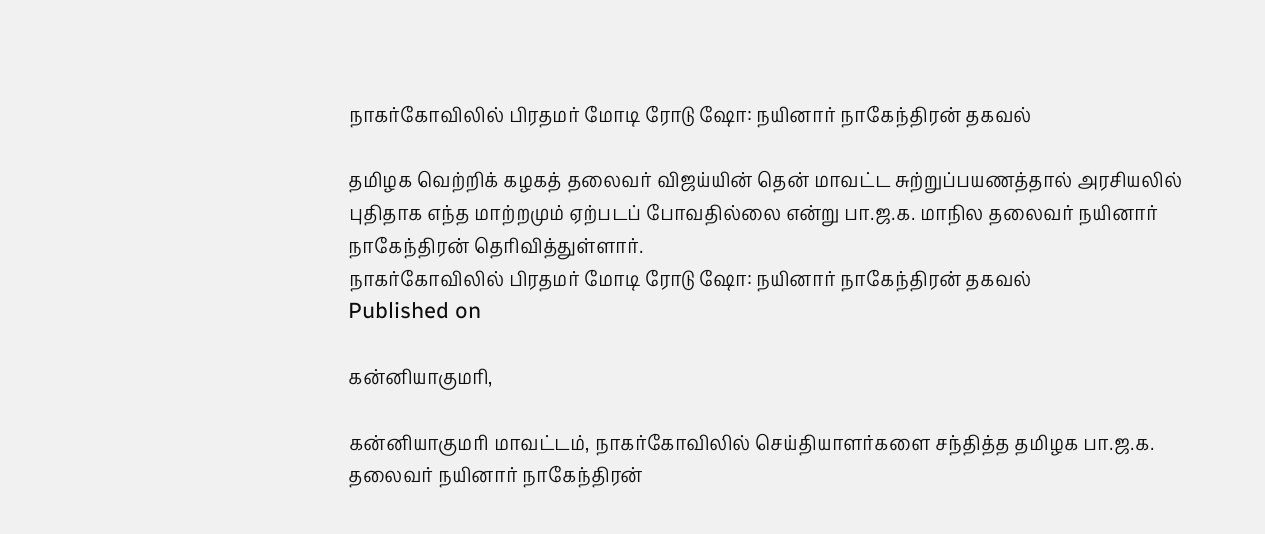நாகர்கோவிலில் பிரதமர் மோடி ரோடு ஷோ: நயினார் நாகேந்திரன் தகவல்

தமிழக வெற்றிக் கழகத் தலைவர் விஜய்யின் தென் மாவட்ட சுற்றுப்பயணத்தால் அரசியலில் புதிதாக எந்த மாற்றமும் ஏற்படப் போவதில்லை என்று பா.ஜ.க. மாநில தலைவர் நயினார் நாகேந்திரன் தெரிவித்துள்ளார்.
நாகர்கோவிலில் பிரதமர் மோடி ரோடு ஷோ: நயினார் நாகேந்திரன் தகவல்
Published on

கன்னியாகுமரி,

கன்னியாகுமரி மாவட்டம், நாகர்கோவிலில் செய்தியாளர்களை சந்தித்த தமிழக பா.ஜ.க. தலைவர் நயினார் நாகேந்திரன்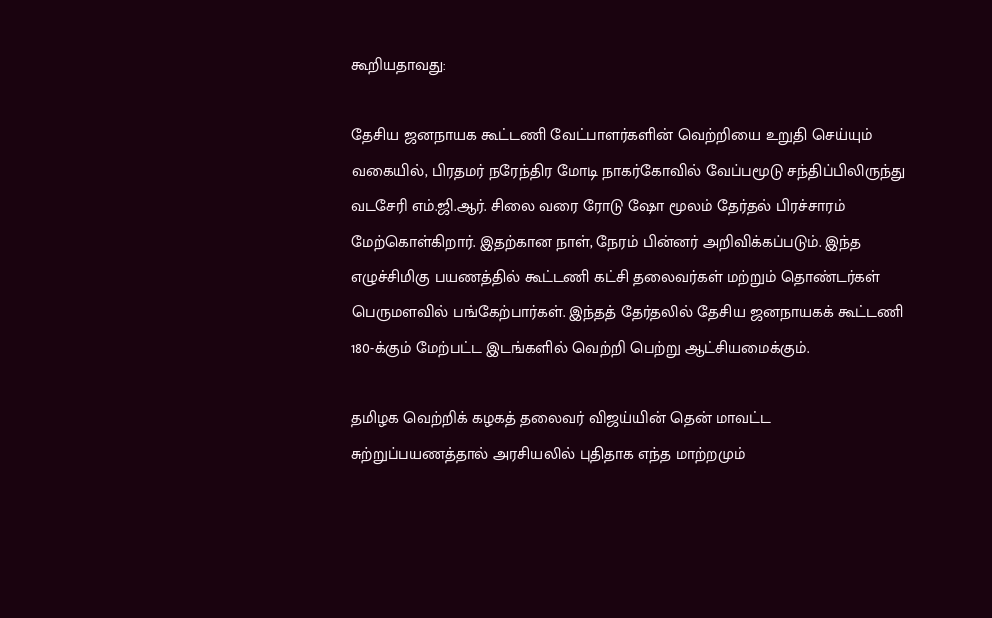கூறியதாவது:

தேசிய ஜனநாயக கூட்டணி வேட்பாளர்களின் வெற்றியை உறுதி செய்யும் வகையில், பிரதமர் நரேந்திர மோடி நாகர்கோவில் வேப்பமூடு சந்திப்பிலிருந்து வடசேரி எம்.ஜி.ஆர். சிலை வரை ரோடு ஷோ மூலம் தேர்தல் பிரச்சாரம் மேற்கொள்கிறார். இதற்கான நாள், நேரம் பின்னர் அறிவிக்கப்படும். இந்த எழுச்சிமிகு பயணத்தில் கூட்டணி கட்சி தலைவர்கள் மற்றும் தொண்டர்கள் பெருமளவில் பங்கேற்பார்கள். இந்தத் தேர்தலில் தேசிய ஜனநாயகக் கூட்டணி 180-க்கும் மேற்பட்ட இடங்களில் வெற்றி பெற்று ஆட்சியமைக்கும்.

தமிழக வெற்றிக் கழகத் தலைவர் விஜய்யின் தென் மாவட்ட சுற்றுப்பயணத்தால் அரசியலில் புதிதாக எந்த மாற்றமும்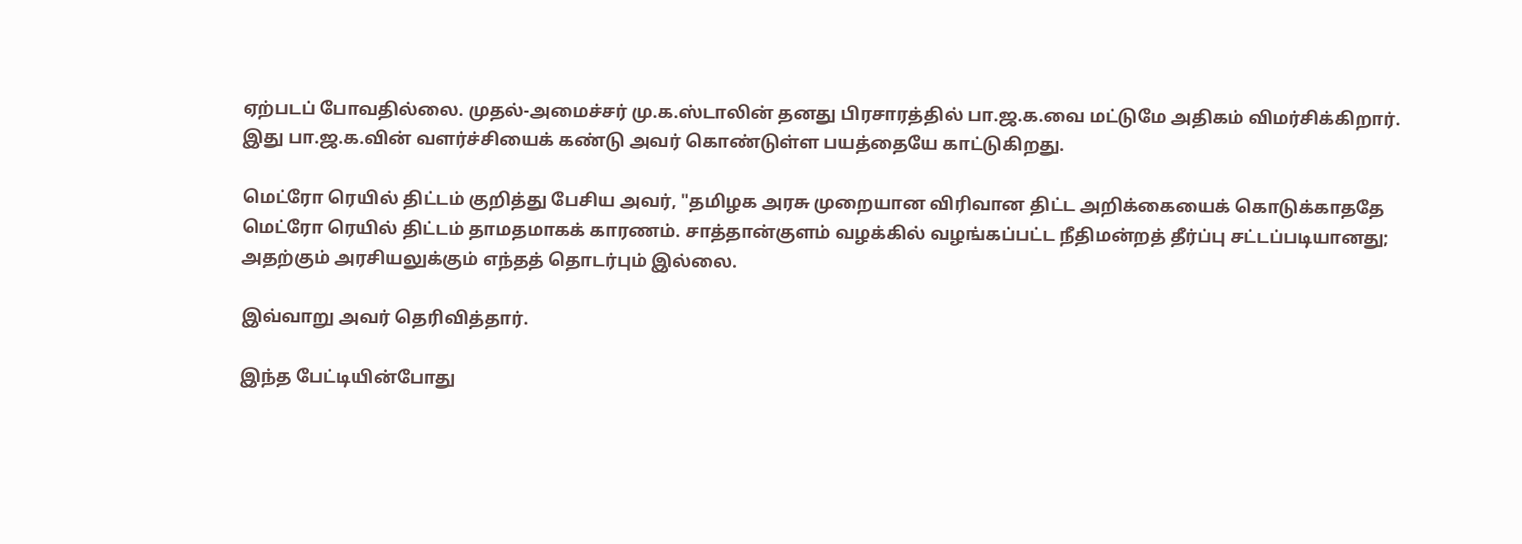ஏற்படப் போவதில்லை. முதல்-அமைச்சர் மு.க.ஸ்டாலின் தனது பிரசாரத்தில் பா.ஜ.க.வை மட்டுமே அதிகம் விமர்சிக்கிறார். இது பா.ஜ.க.வின் வளர்ச்சியைக் கண்டு அவர் கொண்டுள்ள பயத்தையே காட்டுகிறது.

மெட்ரோ ரெயில் திட்டம் குறித்து பேசிய அவர், "தமிழக அரசு முறையான விரிவான திட்ட அறிக்கையைக் கொடுக்காததே மெட்ரோ ரெயில் திட்டம் தாமதமாகக் காரணம். சாத்தான்குளம் வழக்கில் வழங்கப்பட்ட நீதிமன்றத் தீர்ப்பு சட்டப்படியானது; அதற்கும் அரசியலுக்கும் எந்தத் தொடர்பும் இல்லை.

இவ்வாறு அவர் தெரிவித்தார்.

இந்த பேட்டியின்போது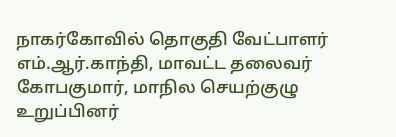நாகர்கோவில் தொகுதி வேட்பாளர் எம்.ஆர்.காந்தி, மாவட்ட தலைவர் கோபகுமார், மாநில செயற்குழு உறுப்பினர்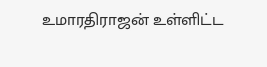உமாரதிராஜன் உள்ளிட்ட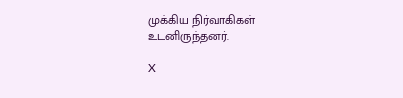முக்கிய நிர்வாகிகள் உடனிருந்தனர்.

X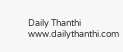Daily Thanthi
www.dailythanthi.com